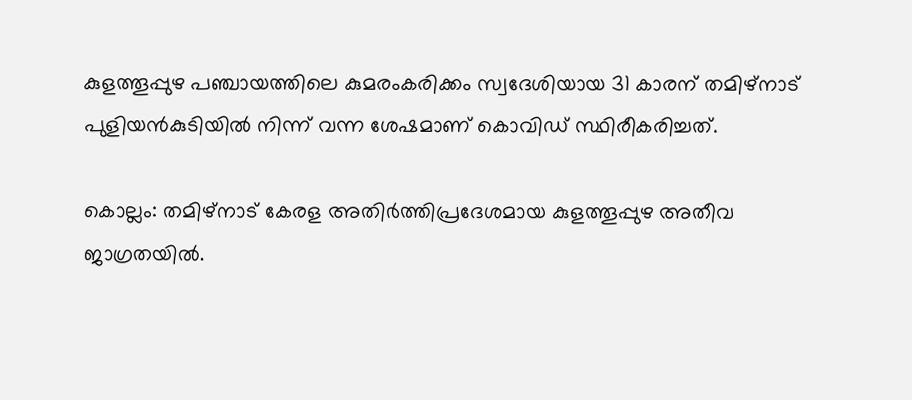കുളത്തൂപ്പുഴ പഞ്ചായത്തിലെ കുമരംകരിക്കം സ്വദേശിയായ 31 കാരന് തമിഴ്‌നാട് പുളിയൻകുടിയിൽ നിന്ന് വന്ന ശേഷമാണ് കൊവിഡ് സ്ഥിരീകരിച്ചത്.

കൊല്ലം: തമിഴ്‍നാട് കേരള അതിര്‍ത്തിപ്രദേശമായ കുളത്തൂപ്പുഴ അതീവ ജാഗ്രതയില്‍.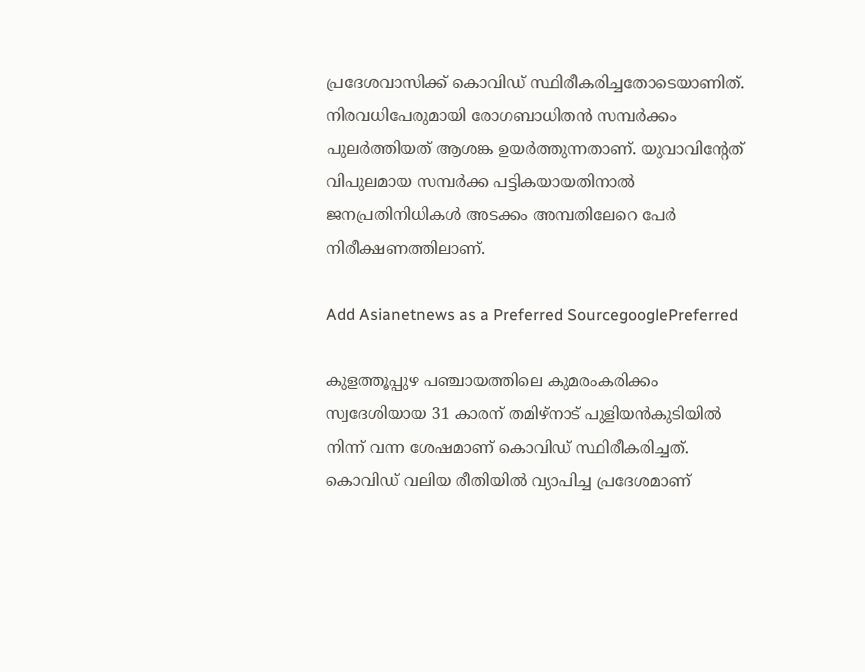പ്രദേശവാസിക്ക് കൊവിഡ് സ്ഥിരീകരിച്ചതോടെയാണിത്. നിരവധിപേരുമായി രോഗബാധിതന്‍ സമ്പര്‍ക്കം പുലര്‍ത്തിയത് ആശങ്ക ഉയര്‍ത്തുന്നതാണ്. യുവാവിന്‍റേത് വിപുലമായ സമ്പര്‍ക്ക പട്ടികയായതിനാല്‍ ജനപ്രതിനിധികള്‍ അടക്കം അമ്പതിലേറെ പേര്‍ നിരീക്ഷണത്തിലാണ്.

Add Asianetnews as a Preferred SourcegooglePreferred

കുളത്തൂപ്പുഴ പഞ്ചായത്തിലെ കുമരംകരിക്കം സ്വദേശിയായ 31 കാരന് തമിഴ്‌നാട് പുളിയൻകുടിയിൽ നിന്ന് വന്ന ശേഷമാണ് കൊവിഡ് സ്ഥിരീകരിച്ചത്. കൊവിഡ് വലിയ രീതിയില്‍ വ്യാപിച്ച പ്രദേശമാണ്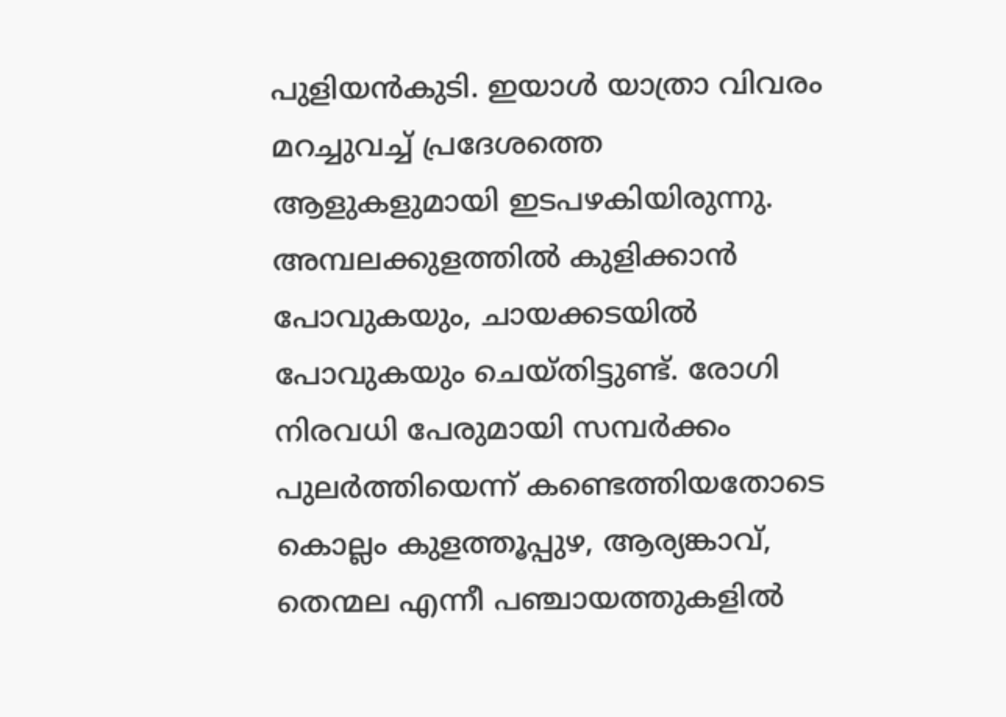പുളിയൻകുടി. ഇയാൾ യാത്രാ വിവരം മറച്ചുവച്ച് പ്രദേശത്തെ ആളുകളുമായി ഇടപഴകിയിരുന്നു. അമ്പലക്കുളത്തില്‍ കുളിക്കാന്‍ പോവുകയും, ചായക്കടയില്‍ പോവുകയും ചെയ്തിട്ടുണ്ട്. രോഗി നിരവധി പേരുമായി സമ്പര്‍ക്കം പുലര്‍ത്തിയെന്ന് കണ്ടെത്തിയതോടെ കൊല്ലം കുളത്തൂപ്പുഴ, ആര്യങ്കാവ്, തെന്മല എന്നീ പഞ്ചായത്തുകളിൽ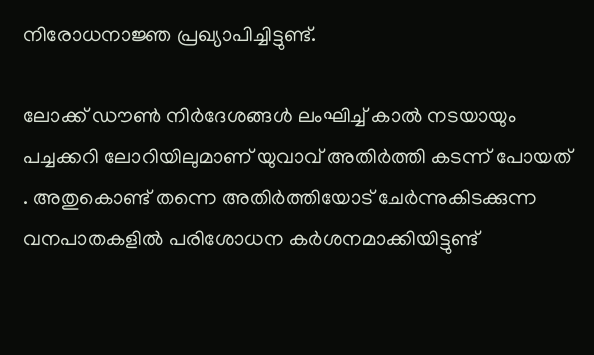നിരോധനാജ്ഞ പ്രഖ്യാപിച്ചിട്ടുണ്ട്.

ലോക്ക് ഡൗണ്‍ നിര്‍ദേശങ്ങള്‍ ലംഘിച്ച് കാൽ നടയായും പച്ചക്കറി ലോറിയിലുമാണ് യുവാവ് അതിര്‍ത്തി കടന്ന് പോയത് . അതുകൊണ്ട് തന്നെ അതിര്‍ത്തിയോട് ചേര്‍ന്നുകിടക്കുന്ന വനപാതകളില്‍ പരിശോധന കര്‍ശനമാക്കിയിട്ടുണ്ട്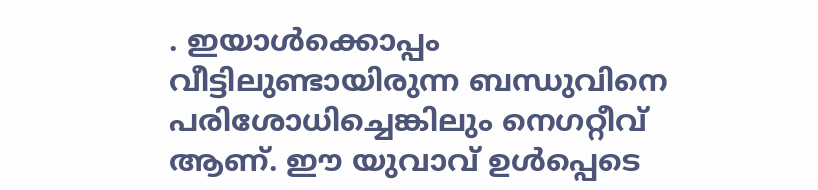. ഇയാൾക്കൊപ്പം വീട്ടിലുണ്ടായിരുന്ന ബന്ധുവിനെ പരിശോധിച്ചെങ്കിലും നെഗറ്റീവ് ആണ്. ഈ യുവാവ് ഉൾപ്പെടെ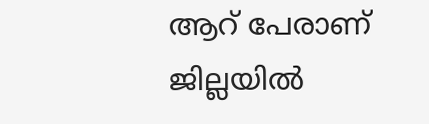ആറ് പേരാണ് ജില്ലയിൽ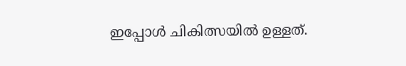ഇപ്പോൾ ചികിത്സയിൽ ഉള്ളത്.